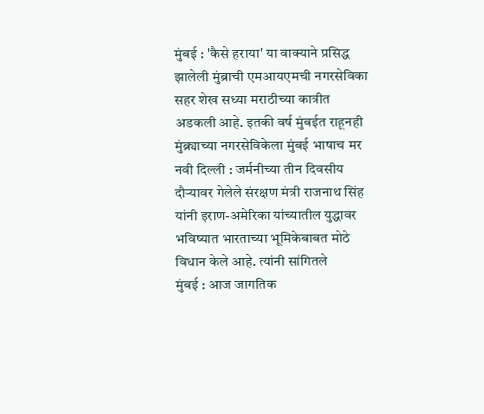मुंबई : 'कैसे हराया' या वाक्याने प्रसिद्ध झालेली मुंब्राची एमआयएमची नगरसेविका सहर शेख सध्या मराठीच्या कात्रीत अडकली आहे. इतकी वर्ष मुंबईत राहूनही मुंब्र्याच्या नगरसेविकेला मुंबई भाषाच मर
नवी दिल्ली : जर्मनीच्या तीन दिवसीय दौऱ्यावर गेलेले संरक्षण मंत्री राजनाथ सिंह यांनी इराण-अमेरिका यांच्यातील युद्धावर भविष्यात भारताच्या भूमिकेबाबत मोठे विधान केले आहे. त्यांनी सांगितले
मुंबई : आज जागतिक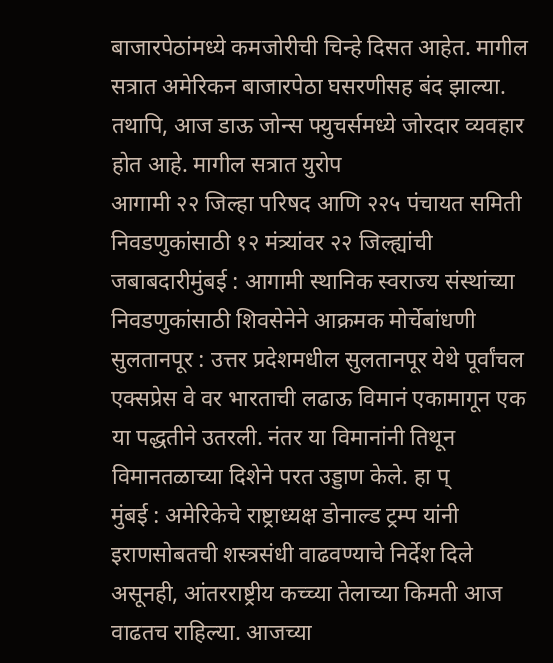बाजारपेठांमध्ये कमजोरीची चिन्हे दिसत आहेत. मागील सत्रात अमेरिकन बाजारपेठा घसरणीसह बंद झाल्या. तथापि, आज डाऊ जोन्स फ्युचर्समध्ये जोरदार व्यवहार होत आहे. मागील सत्रात युरोप
आगामी २२ जिल्हा परिषद आणि २२५ पंचायत समिती निवडणुकांसाठी १२ मंत्र्यांवर २२ जिल्ह्यांची जबाबदारीमुंबई : आगामी स्थानिक स्वराज्य संस्थांच्या निवडणुकांसाठी शिवसेनेने आक्रमक मोर्चेबांधणी
सुलतानपूर : उत्तर प्रदेशमधील सुलतानपूर येथे पूर्वांचल एक्सप्रेस वे वर भारताची लढाऊ विमानं एकामागून एक या पद्धतीने उतरली. नंतर या विमानांनी तिथून विमानतळाच्या दिशेने परत उड्डाण केले. हा प्
मुंबई : अमेरिकेचे राष्ट्राध्यक्ष डोनाल्ड ट्रम्प यांनी इराणसोबतची शस्त्रसंधी वाढवण्याचे निर्देश दिले असूनही, आंतरराष्ट्रीय कच्च्या तेलाच्या किमती आज वाढतच राहिल्या. आजच्या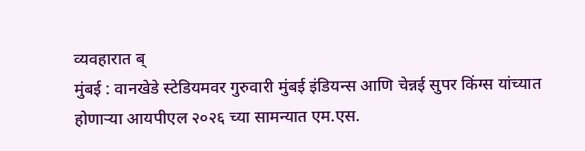व्यवहारात ब्
मुंबई : वानखेडे स्टेडियमवर गुरुवारी मुंबई इंडियन्स आणि चेन्नई सुपर किंग्स यांच्यात होणाऱ्या आयपीएल २०२६ च्या सामन्यात एम.एस.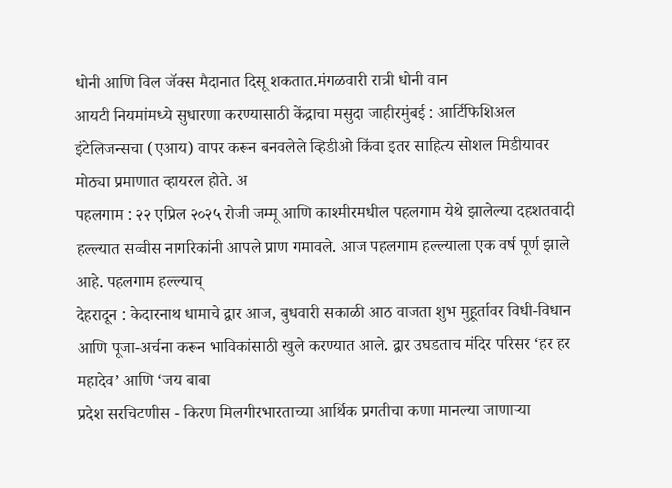धोनी आणि विल जॅक्स मैदानात दिसू शकतात.मंगळवारी रात्री धोनी वान
आयटी नियमांमध्ये सुधारणा करण्यासाठी केंद्राचा मसुदा जाहीरमुंबई : आर्टिफिशिअल इंटेलिजन्सचा (एआय) वापर करून बनवलेले व्हिडीओ किंवा इतर साहित्य सोशल मिडीयावर मोठ्या प्रमाणात व्हायरल होते. अ
पहलगाम : २२ एप्रिल २०२५ रोजी जम्मू आणि काश्मीरमधील पहलगाम येथे झालेल्या दहशतवादी हल्ल्यात सव्वीस नागरिकांनी आपले प्राण गमावले. आज पहलगाम हल्ल्याला एक वर्ष पूर्ण झाले आहे. पहलगाम हल्ल्याच्
देहरादून : केदारनाथ धामाचे द्वार आज, बुधवारी सकाळी आठ वाजता शुभ मुहूर्तावर विधी-विधान आणि पूजा-अर्चना करून भाविकांसाठी खुले करण्यात आले. द्वार उघडताच मंदिर परिसर ‘हर हर महादेव’ आणि ‘जय बाबा
प्रदेश सरचिटणीस - किरण मिलगीरभारताच्या आर्थिक प्रगतीचा कणा मानल्या जाणाऱ्या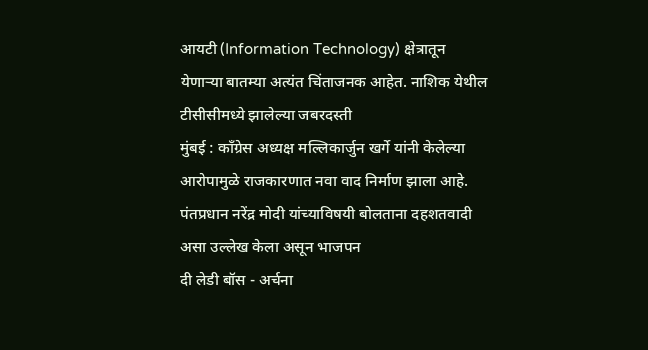आयटी (Information Technology) क्षेत्रातून येणाऱ्या बातम्या अत्यंत चिंताजनक आहेत. नाशिक येथील टीसीसीमध्ये झालेल्या जबरदस्ती
मुंबई : काँग्रेस अध्यक्ष मल्लिकार्जुन खर्गे यांनी केलेल्या आरोपामुळे राजकारणात नवा वाद निर्माण झाला आहे. पंतप्रधान नरेंद्र मोदी यांच्याविषयी बोलताना दहशतवादी असा उल्लेख केला असून भाजपन
दी लेडी बॉस - अर्चना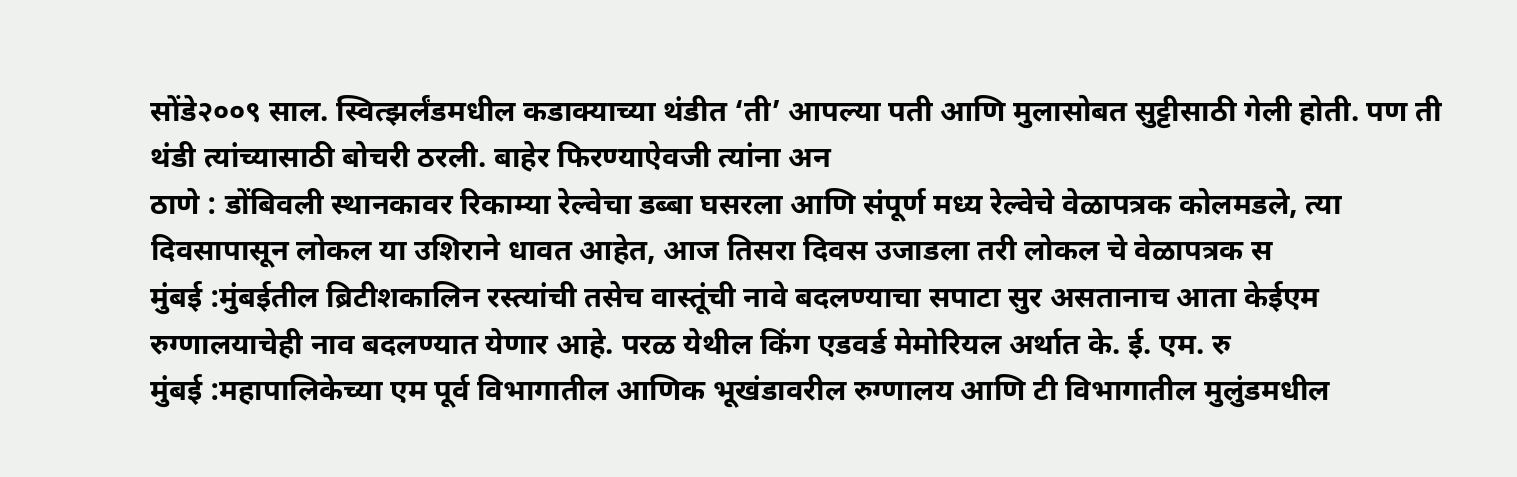सोंडे२००९ साल. स्वित्झर्लंडमधील कडाक्याच्या थंडीत ‘ती’ आपल्या पती आणि मुलासोबत सुट्टीसाठी गेली होती. पण ती थंडी त्यांच्यासाठी बोचरी ठरली. बाहेर फिरण्याऐवजी त्यांना अन
ठाणे : डोंबिवली स्थानकावर रिकाम्या रेल्वेचा डब्बा घसरला आणि संपूर्ण मध्य रेल्वेचे वेळापत्रक कोलमडले, त्या दिवसापासून लोकल या उशिराने धावत आहेत, आज तिसरा दिवस उजाडला तरी लोकल चे वेळापत्रक स
मुंबई :मुंबईतील ब्रिटीशकालिन रस्त्यांची तसेच वास्तूंची नावे बदलण्याचा सपाटा सुर असतानाच आता केईएम रुग्णालयाचेही नाव बदलण्यात येणार आहे. परळ येथील किंग एडवर्ड मेमोरियल अर्थात के. ई. एम. रु
मुंबई :महापालिकेच्या एम पूर्व विभागातील आणिक भूखंडावरील रुग्णालय आणि टी विभागातील मुलुंडमधील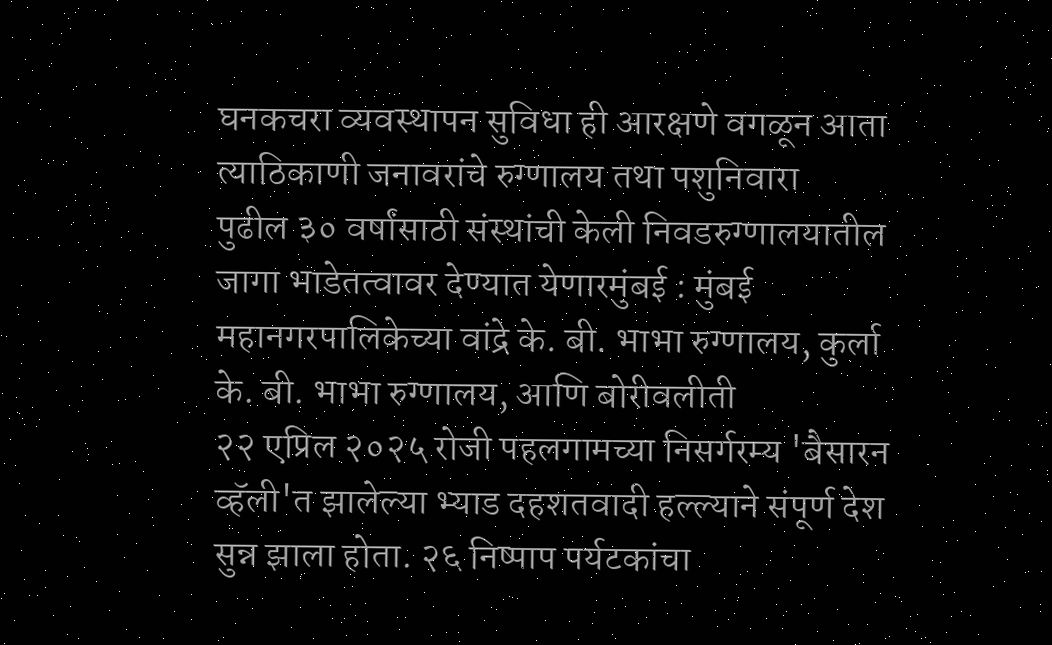घनकचरा व्यवस्थापन सुविधा ही आरक्षणे वगळून आता त्याठिकाणी जनावरांचे रुग्णालय तथा पशुनिवारा
पुढील ३० वर्षांसाठी संस्थांची केली निवडरुग्णालयातील जागा भाडेतत्वावर देण्यात येणारमुंबई : मुंबई महानगरपालिकेच्या वांद्रे के. बी. भाभा रुग्णालय, कुर्ला के. बी. भाभा रुग्णालय, आणि बोरीवलीती
२२ एप्रिल २०२५ रोजी पहलगामच्या निसर्गरम्य 'बैसारन व्हॅली'त झालेल्या भ्याड दहशतवादी हल्ल्याने संपूर्ण देश सुन्न झाला होता. २६ निष्पाप पर्यटकांचा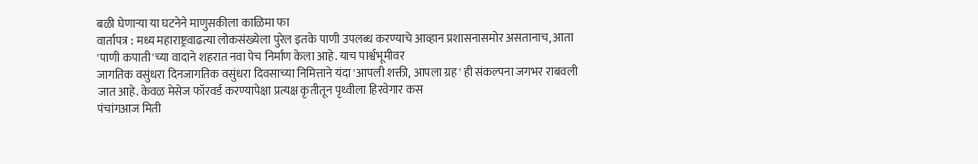बळी घेणाऱ्या या घटनेने माणुसकीला काळिमा फा
वार्तापत्र : मध्य महाराष्ट्रवाढत्या लोकसंख्येला पुरेल इतके पाणी उपलब्ध करण्याचे आव्हान प्रशासनासमोर असतानाच, आता 'पाणी कपाती'च्या वादाने शहरात नवा पेच निर्माण केला आहे. याच पार्श्वभूमीवर
जागतिक वसुंधरा दिनजागतिक वसुंधरा दिवसाच्या निमित्ताने यंदा 'आपली शक्ती, आपला ग्रह' ही संकल्पना जगभर राबवली जात आहे. केवळ मेसेज फॉरवर्ड करण्यापेक्षा प्रत्यक्ष कृतीतून पृथ्वीला हिरवेगार कस
पंचांगआज मिती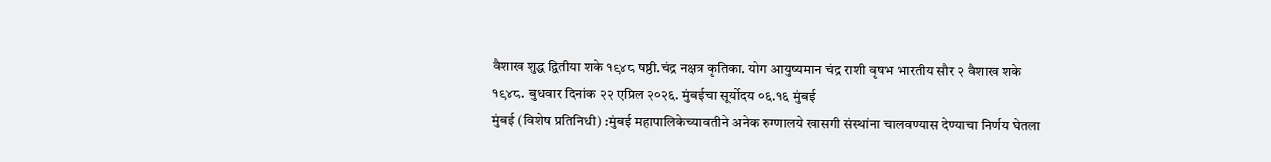वैशाख शुद्ध द्वितीया शके १९४८ षष्ठी.चंद्र नक्षत्र कृतिका. योग आयुष्यमान चंद्र राशी वृषभ भारतीय सौर २ वैशाख शके १९४८. बुधवार दिनांक २२ एप्रिल २०२६. मुंबईचा सूर्योदय ०६.१६ मुंबई
मुंबई (विशेष प्रतिनिधी) :मुंबई महापालिकेच्यावतीने अनेक रुग्णालये खासगी संस्थांना चालवण्यास देण्याचा निर्णय घेतला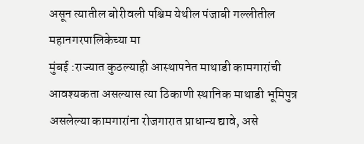असून त्यातील बोरीवली पश्चिम येथील पंजाबी गल्लीतील महानगरपालिकेच्या मा
मुंबई :राज्यात कुठल्याही आस्थापनेत माथाडी कामगारांची आवश्यकता असल्यास त्या ठिकाणी स्थानिक माथाडी भूमिपुत्र असलेल्या कामगारांना रोजगारात प्राधान्य द्यावे, असे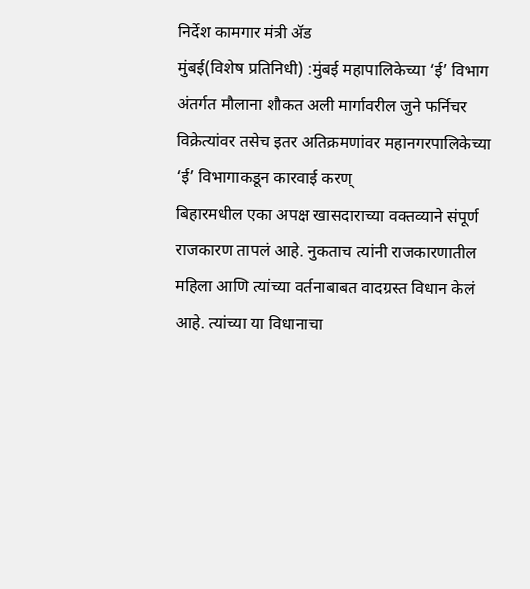निर्देश कामगार मंत्री ॲड
मुंबई(विशेष प्रतिनिधी) :मुंबई महापालिकेच्या ‘ई’ विभाग अंतर्गत मौलाना शौकत अली मार्गावरील जुने फर्निचर विक्रेत्यांवर तसेच इतर अतिक्रमणांवर महानगरपालिकेच्या ‘ई’ विभागाकडून कारवाई करण्
बिहारमधील एका अपक्ष खासदाराच्या वक्तव्याने संपूर्ण राजकारण तापलं आहे. नुकताच त्यांनी राजकारणातील महिला आणि त्यांच्या वर्तनाबाबत वादग्रस्त विधान केलं आहे. त्यांच्या या विधानाचा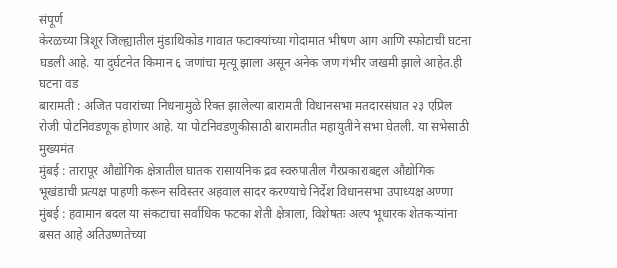संपूर्ण
केरळच्या त्रिशूर जिल्ह्यातील मुंडाथिकोड गावात फटाक्यांच्या गोदामात भीषण आग आणि स्फोटाची घटना घडली आहे. या दुर्घटनेत किमान ६ जणांचा मृत्यू झाला असून अनेक जण गंभीर जखमी झाले आहेत.ही घटना वड
बारामती : अजित पवारांच्या निधनामुळे रिक्त झालेल्या बारामती विधानसभा मतदारसंघात २३ एप्रिल रोजी पोटनिवडणूक होणार आहे. या पोटनिवडणुकीसाठी बारामतीत महायुतीने सभा घेतली. या सभेसाठी मुख्यमंत
मुंबई : तारापूर औद्योगिक क्षेत्रातील घातक रासायनिक द्रव स्वरुपातील गैरप्रकाराबद्दल औद्योगिक भूखंडाची प्रत्यक्ष पाहणी करून सविस्तर अहवाल सादर करण्याचे निर्देश विधानसभा उपाध्यक्ष अण्णा
मुंबई : हवामान बदल या संकटाचा सर्वाधिक फटका शेती क्षेत्राला, विशेषतः अल्प भूधारक शेतकऱ्यांना बसत आहे अतिउष्णतेच्या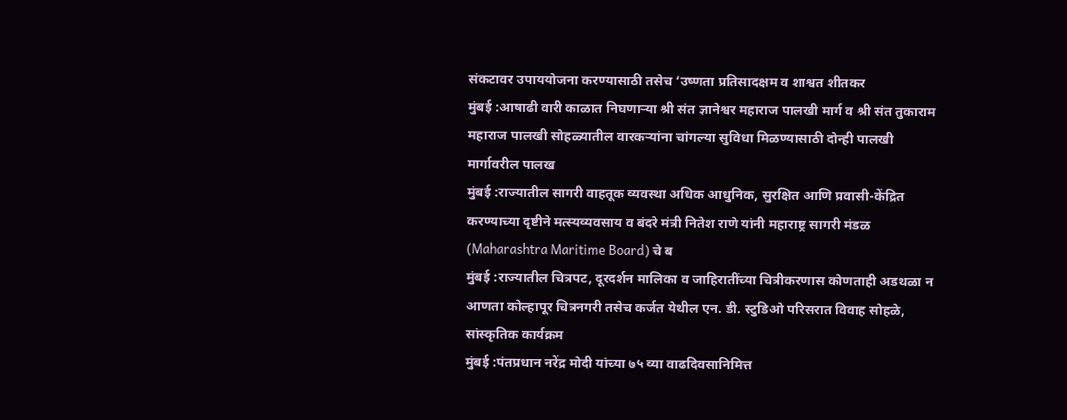संकटावर उपाययोजना करण्यासाठी तसेच ‘उष्णता प्रतिसादक्षम व शाश्वत शीतकर
मुंबई :आषाढी वारी काळात निघणाऱ्या श्री संत ज्ञानेश्वर महाराज पालखी मार्ग व श्री संत तुकाराम महाराज पालखी सोहळ्यातील वारकऱ्यांना चांगल्या सुविधा मिळण्यासाठी दोन्ही पालखी मार्गावरील पालख
मुंबई :राज्यातील सागरी वाहतूक व्यवस्था अधिक आधुनिक, सुरक्षित आणि प्रवासी-केंद्रित करण्याच्या दृष्टीने मत्स्यव्यवसाय व बंदरे मंत्री नितेश राणे यांनी महाराष्ट्र सागरी मंडळ (Maharashtra Maritime Board) चे ब
मुंबई :राज्यातील चित्रपट, दूरदर्शन मालिका व जाहिरातींच्या चित्रीकरणास कोणताही अडथळा न आणता कोल्हापूर चित्रनगरी तसेच कर्जत येथील एन. डी. स्टुडिओ परिसरात विवाह सोहळे, सांस्कृतिक कार्यक्रम
मुंबई :पंतप्रधान नरेंद्र मोदी यांच्या ७५ व्या वाढदिवसानिमित्त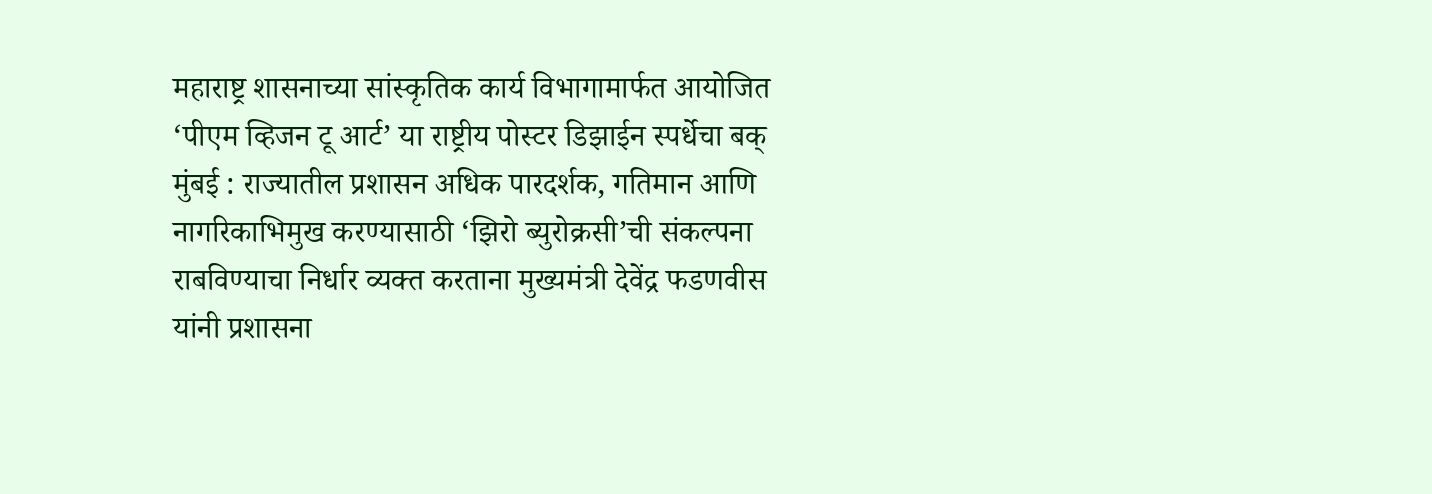महाराष्ट्र शासनाच्या सांस्कृतिक कार्य विभागामार्फत आयोजित ‘पीएम व्हिजन टू आर्ट’ या राष्ट्रीय पोस्टर डिझाईन स्पर्धेचा बक्
मुंबई : राज्यातील प्रशासन अधिक पारदर्शक, गतिमान आणि नागरिकाभिमुख करण्यासाठी ‘झिरो ब्युरोक्रसी’ची संकल्पना राबविण्याचा निर्धार व्यक्त करताना मुख्यमंत्री देवेंद्र फडणवीस यांनी प्रशासना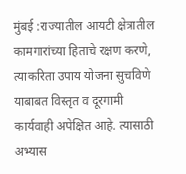मुंबई :राज्यातील आयटी क्षेत्रातील कामगारांच्या हिताचे रक्षण करणे, त्याकरिता उपाय योजना सुचविणे याबाबत विस्तृत व दूरगामी कार्यवाही अपेक्षित आहे. त्यासाठी अभ्यास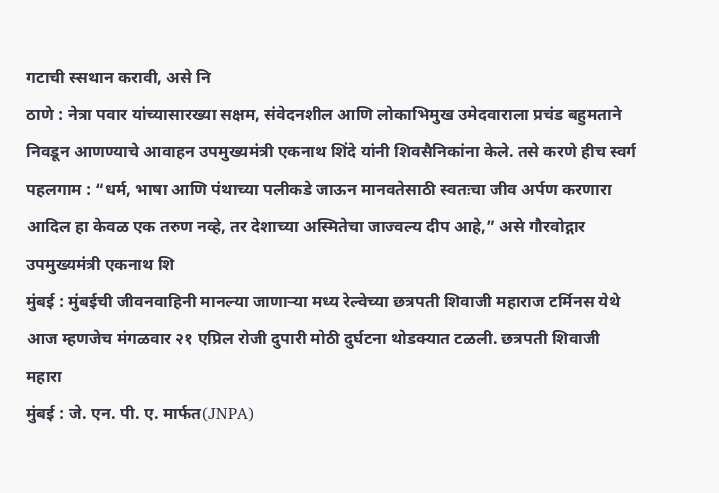गटाची स्सथान करावी, असे नि
ठाणे : नेत्रा पवार यांच्यासारख्या सक्षम, संवेदनशील आणि लोकाभिमुख उमेदवाराला प्रचंड बहुमताने निवडून आणण्याचे आवाहन उपमुख्यमंत्री एकनाथ शिंदे यांनी शिवसैनिकांना केले. तसे करणे हीच स्वर्ग
पहलगाम : “धर्म, भाषा आणि पंथाच्या पलीकडे जाऊन मानवतेसाठी स्वतःचा जीव अर्पण करणारा आदिल हा केवळ एक तरुण नव्हे, तर देशाच्या अस्मितेचा जाज्वल्य दीप आहे,” असे गौरवोद्गार उपमुख्यमंत्री एकनाथ शि
मुंबई : मुंबईची जीवनवाहिनी मानल्या जाणाऱ्या मध्य रेल्वेच्या छत्रपती शिवाजी महाराज टर्मिनस येथे आज म्हणजेच मंगळवार २१ एप्रिल रोजी दुपारी मोठी दुर्घटना थोडक्यात टळली. छत्रपती शिवाजी महारा
मुंबई : जे. एन. पी. ए. मार्फत(JNPA)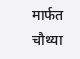मार्फत चौथ्या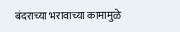बंदराच्या भरावाच्या कामामुळे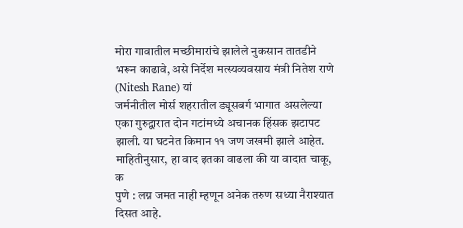मोरा गावातील मच्छीमारांचे झालेले नुकसान तातडीने भरून काढावे, असे निर्देश मत्स्यव्यवसाय मंत्री नितेश राणे (Nitesh Rane) यां
जर्मनीतील मोर्स शहरातील ड्यूसबर्ग भागात असलेल्या एका गुरुद्वारात दोन गटांमध्ये अचानक हिंसक झटापट झाली. या घटनेत किमान ११ जण जखमी झाले आहेत. माहितीनुसार, हा वाद इतका वाढला की या वादात चाकू, क
पुणे : लग्न जमत नाही म्हणून अनेक तरुण सध्या नैराश्यात दिसत आहे.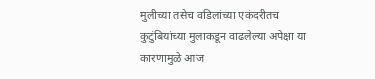मुलीच्या तसेच वडिलांच्या एकंदरीतच कुटुंबियांच्या मुलाकडून वाढलेल्या अपेक्षा या कारणामुळे आज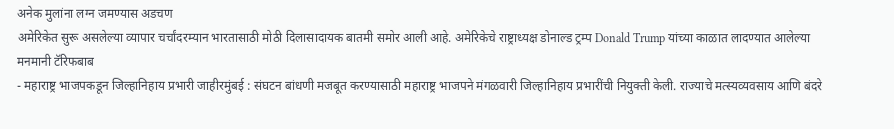अनेक मुलांना लग्न जमण्यास अडचण
अमेरिकेत सुरू असलेल्या व्यापार चर्चांदरम्यान भारतासाठी मोठी दिलासादायक बातमी समोर आली आहे. अमेरिकेचे राष्ट्राध्यक्ष डोनाल्ड ट्रम्प Donald Trump यांच्या काळात लादण्यात आलेल्या मनमानी टॅरिफबाब
- महाराष्ट्र भाजपकडून जिल्हानिहाय प्रभारी जाहीरमुंबई : संघटन बांधणी मजबूत करण्यासाठी महाराष्ट्र भाजपने मंगळवारी जिल्हानिहाय प्रभारींची नियुक्ती केली. राज्याचे मत्स्यव्यवसाय आणि बंदरे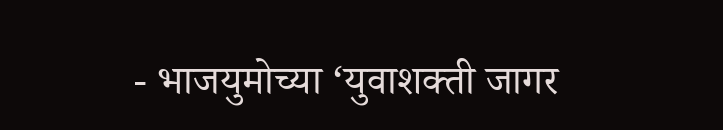- भाजयुमोच्या ‘युवाशक्ती जागर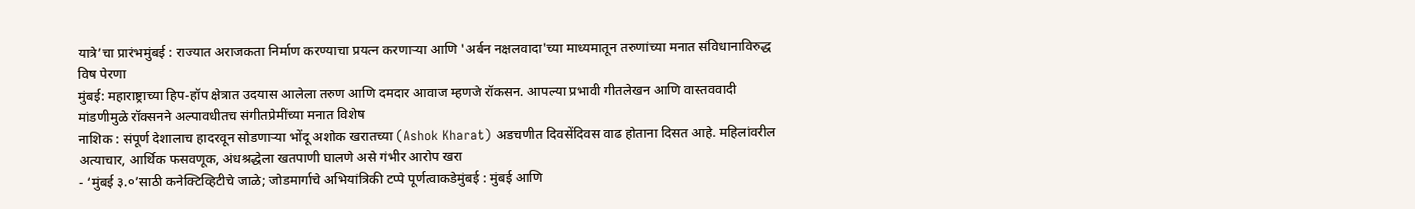यात्रे’चा प्रारंभमुंबई : राज्यात अराजकता निर्माण करण्याचा प्रयत्न करणाऱ्या आणि 'अर्बन नक्षलवादा'च्या माध्यमातून तरुणांच्या मनात संविधानाविरुद्ध विष पेरणा
मुंबई: महाराष्ट्राच्या हिप-हॉप क्षेत्रात उदयास आलेला तरुण आणि दमदार आवाज म्हणजे रॉकसन. आपल्या प्रभावी गीतलेखन आणि वास्तववादी मांडणीमुळे रॉक्सनने अल्पावधीतच संगीतप्रेमींच्या मनात विशेष
नाशिक : संपूर्ण देशालाच हादरवून सोडणाऱ्या भोंदू अशोक खरातच्या (Ashok Kharat) अडचणीत दिवसेंदिवस वाढ होताना दिसत आहे. महिलांवरील अत्याचार, आर्थिक फसवणूक, अंधश्रद्धेला खतपाणी घालणे असे गंभीर आरोप खरा
- ‘मुंबई ३.०’साठी कनेक्टिव्हिटीचे जाळे; जोडमार्गाचे अभियांत्रिकी टप्पे पूर्णत्वाकडेमुंबई : मुंबई आणि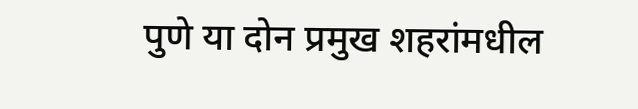पुणे या दोन प्रमुख शहरांमधील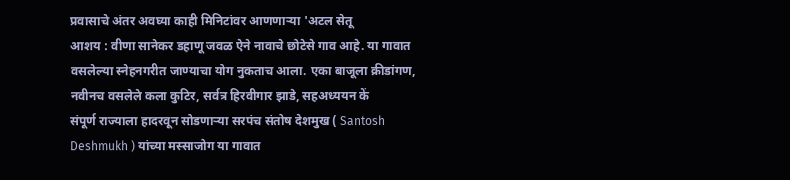प्रवासाचे अंतर अवघ्या काही मिनिटांवर आणणाऱ्या 'अटल सेतू
आशय : वीणा सानेकर डहाणू जवळ ऐने नावाचे छोटेसे गाव आहे. या गावात वसलेल्या स्नेहनगरीत जाण्याचा योग नुकताच आला. एका बाजूला क्रीडांगण, नवीनच वसलेले कला कुटिर, सर्वत्र हिरवीगार झाडे, सहअध्ययन कें
संपूर्ण राज्याला हादरवून सोडणाऱ्या सरपंच संतोष देशमुख ( Santosh Deshmukh ) यांच्या मस्साजोग या गावात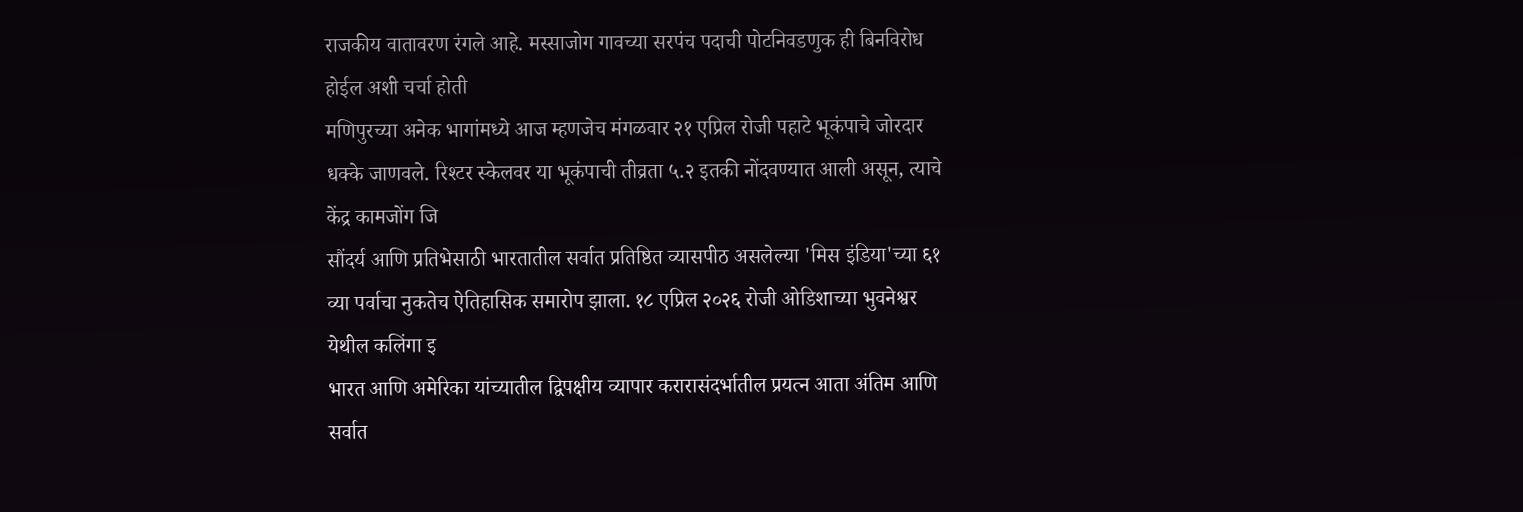राजकीय वातावरण रंगले आहे. मस्साजोग गावच्या सरपंच पदाची पोटनिवडणुक ही बिनविरोध होईल अशी चर्चा होती
मणिपुरच्या अनेक भागांमध्ये आज म्हणजेच मंगळवार २१ एप्रिल रोजी पहाटे भूकंपाचे जोरदार धक्के जाणवले. रिश्टर स्केलवर या भूकंपाची तीव्रता ५.२ इतकी नोंदवण्यात आली असून, त्याचे केंद्र कामजोंग जि
सौंदर्य आणि प्रतिभेसाठी भारतातील सर्वात प्रतिष्ठित व्यासपीठ असलेल्या 'मिस इंडिया'च्या ६१ व्या पर्वाचा नुकतेच ऐतिहासिक समारोप झाला. १८ एप्रिल २०२६ रोजी ओडिशाच्या भुवनेश्वर येथील कलिंगा इ
भारत आणि अमेरिका यांच्यातील द्विपक्षीय व्यापार करारासंदर्भातील प्रयत्न आता अंतिम आणि सर्वात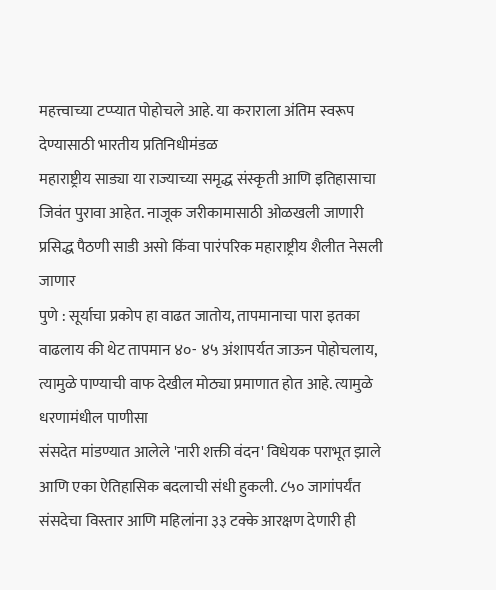महत्त्वाच्या टप्प्यात पोहोचले आहे. या कराराला अंतिम स्वरूप देण्यासाठी भारतीय प्रतिनिधीमंडळ
महाराष्ट्रीय साड्या या राज्याच्या समृद्ध संस्कृती आणि इतिहासाचा जिवंत पुरावा आहेत. नाजूक जरीकामासाठी ओळखली जाणारी प्रसिद्ध पैठणी साडी असो किंवा पारंपरिक महाराष्ट्रीय शैलीत नेसली जाणार
पुणे : सूर्याचा प्रकोप हा वाढत जातोय, तापमानाचा पारा इतका वाढलाय की थेट तापमान ४०- ४५ अंशापर्यत जाऊन पोहोचलाय, त्यामुळे पाण्याची वाफ देखील मोठ्या प्रमाणात होत आहे. त्यामुळे धरणामंधील पाणीसा
संसदेत मांडण्यात आलेले 'नारी शक्ती वंदन' विधेयक पराभूत झाले आणि एका ऐतिहासिक बदलाची संधी हुकली. ८५० जागांपर्यंत संसदेचा विस्तार आणि महिलांना ३३ टक्के आरक्षण देणारी ही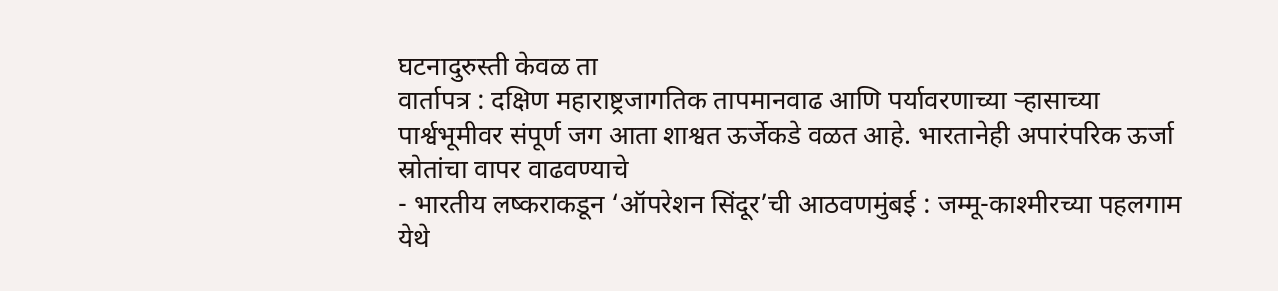घटनादुरुस्ती केवळ ता
वार्तापत्र : दक्षिण महाराष्ट्रजागतिक तापमानवाढ आणि पर्यावरणाच्या ऱ्हासाच्या पार्श्वभूमीवर संपूर्ण जग आता शाश्वत ऊर्जेकडे वळत आहे. भारतानेही अपारंपरिक ऊर्जा स्रोतांचा वापर वाढवण्याचे
- भारतीय लष्कराकडून ‘ऑपरेशन सिंदूर’ची आठवणमुंबई : जम्मू-काश्मीरच्या पहलगाम येथे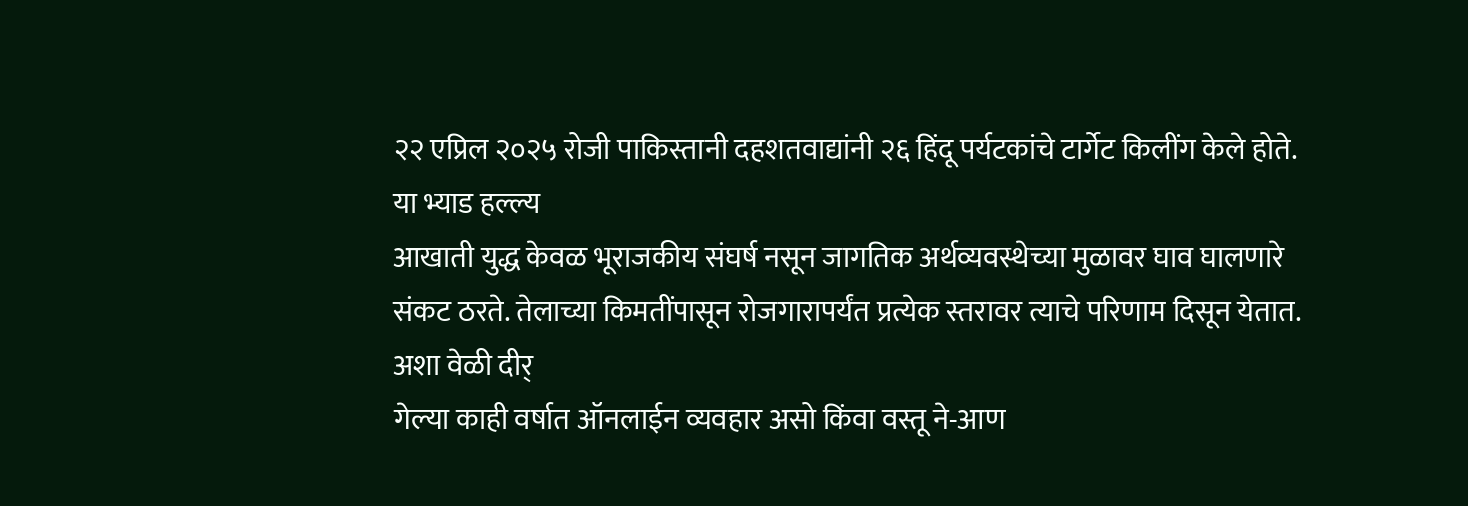२२ एप्रिल २०२५ रोजी पाकिस्तानी दहशतवाद्यांनी २६ हिंदू पर्यटकांचे टार्गेट किलींग केले होते. या भ्याड हल्ल्य
आखाती युद्ध केवळ भूराजकीय संघर्ष नसून जागतिक अर्थव्यवस्थेच्या मुळावर घाव घालणारे संकट ठरते. तेलाच्या किमतींपासून रोजगारापर्यंत प्रत्येक स्तरावर त्याचे परिणाम दिसून येतात. अशा वेळी दीर्
गेल्या काही वर्षात ऑनलाईन व्यवहार असो किंवा वस्तू ने-आण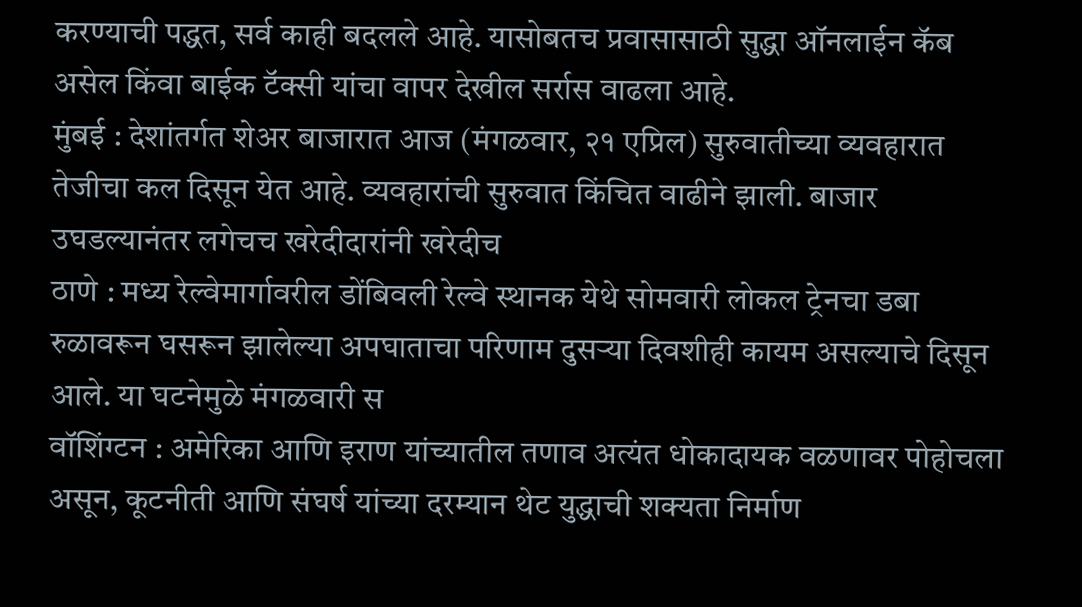करण्याची पद्धत, सर्व काही बदलले आहे. यासोबतच प्रवासासाठी सुद्धा ऑनलाईन कॅब असेल किंवा बाईक टॅक्सी यांचा वापर देखील सर्रास वाढला आहे.
मुंबई : देशांतर्गत शेअर बाजारात आज (मंगळवार, २१ एप्रिल) सुरुवातीच्या व्यवहारात तेजीचा कल दिसून येत आहे. व्यवहारांची सुरुवात किंचित वाढीने झाली. बाजार उघडल्यानंतर लगेचच खरेदीदारांनी खरेदीच
ठाणे : मध्य रेल्वेमार्गावरील डोंबिवली रेल्वे स्थानक येथे सोमवारी लोकल ट्रेनचा डबा रुळावरून घसरून झालेल्या अपघाताचा परिणाम दुसऱ्या दिवशीही कायम असल्याचे दिसून आले. या घटनेमुळे मंगळवारी स
वॉशिंग्टन : अमेरिका आणि इराण यांच्यातील तणाव अत्यंत धोकादायक वळणावर पोहोचला असून, कूटनीती आणि संघर्ष यांच्या दरम्यान थेट युद्धाची शक्यता निर्माण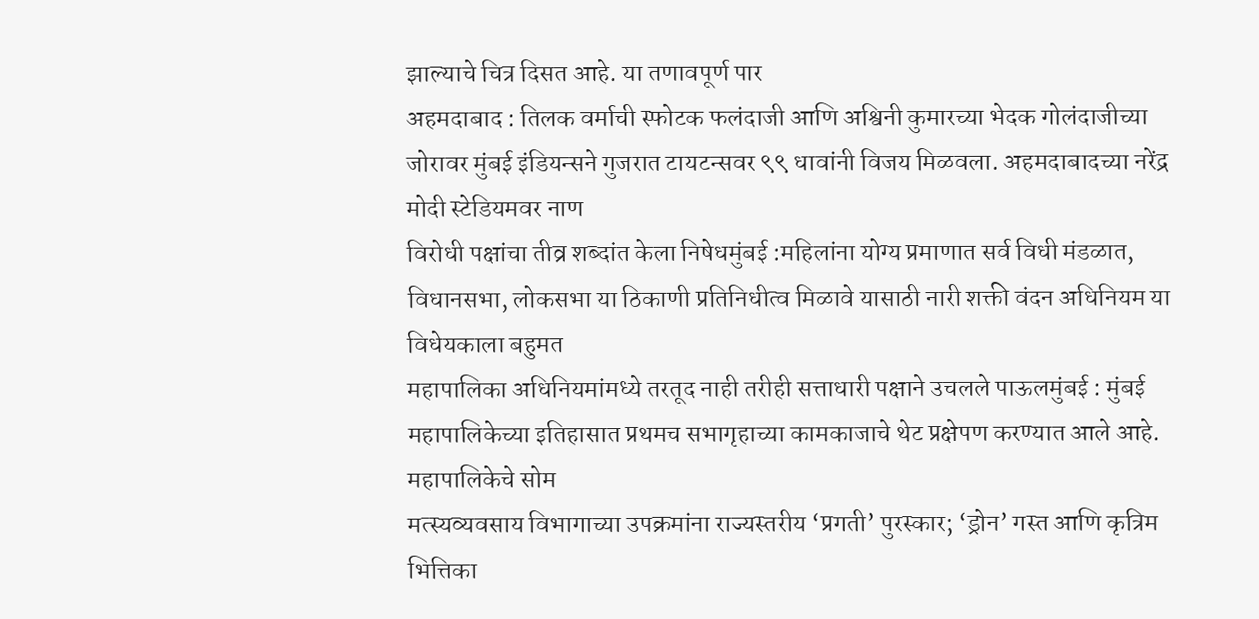झाल्याचे चित्र दिसत आहे. या तणावपूर्ण पार
अहमदाबाद : तिलक वर्माची स्फोटक फलंदाजी आणि अश्विनी कुमारच्या भेदक गोलंदाजीच्या जोरावर मुंबई इंडियन्सने गुजरात टायटन्सवर ९९ धावांनी विजय मिळवला. अहमदाबादच्या नरेंद्र मोदी स्टेडियमवर नाण
विरोधी पक्षांचा तीव्र शब्दांत केला निषेधमुंबई :महिलांना योग्य प्रमाणात सर्व विधी मंडळात, विधानसभा, लोकसभा या ठिकाणी प्रतिनिधीत्व मिळावे यासाठी नारी शक्ती वंदन अधिनियम या विधेयकाला बहुमत
महापालिका अधिनियमांमध्ये तरतूद नाही तरीही सत्ताधारी पक्षाने उचलले पाऊलमुंबई : मुंबई महापालिकेच्या इतिहासात प्रथमच सभागृहाच्या कामकाजाचे थेट प्रक्षेपण करण्यात आले आहे. महापालिकेचे सोम
मत्स्यव्यवसाय विभागाच्या उपक्रमांना राज्यस्तरीय ‘प्रगती’ पुरस्कार; ‘ड्रोन’ गस्त आणि कृत्रिम भित्तिका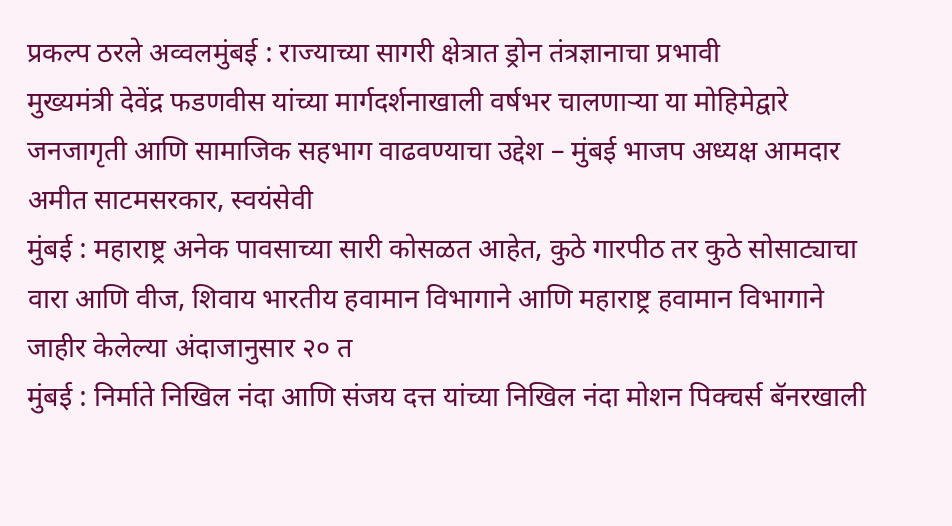प्रकल्प ठरले अव्वलमुंबई : राज्याच्या सागरी क्षेत्रात ड्रोन तंत्रज्ञानाचा प्रभावी
मुख्यमंत्री देवेंद्र फडणवीस यांच्या मार्गदर्शनाखाली वर्षभर चालणाऱ्या या मोहिमेद्वारे जनजागृती आणि सामाजिक सहभाग वाढवण्याचा उद्देश – मुंबई भाजप अध्यक्ष आमदार अमीत साटमसरकार, स्वयंसेवी
मुंबई : महाराष्ट्र अनेक पावसाच्या सारी कोसळत आहेत, कुठे गारपीठ तर कुठे सोसाट्याचा वारा आणि वीज, शिवाय भारतीय हवामान विभागाने आणि महाराष्ट्र हवामान विभागाने जाहीर केलेल्या अंदाजानुसार २० त
मुंबई : निर्माते निखिल नंदा आणि संजय दत्त यांच्या निखिल नंदा मोशन पिक्चर्स बॅनरखाली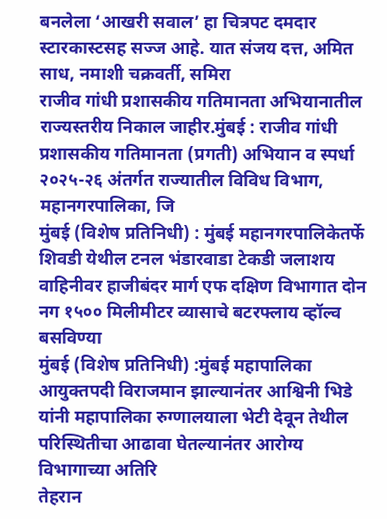बनलेला ‘आखरी सवाल’ हा चित्रपट दमदार स्टारकास्टसह सज्ज आहे. यात संजय दत्त, अमित साध, नमाशी चक्रवर्ती, समिरा
राजीव गांधी प्रशासकीय गतिमानता अभियानातील राज्यस्तरीय निकाल जाहीर.मुंबई : राजीव गांधी प्रशासकीय गतिमानता (प्रगती) अभियान व स्पर्धा २०२५-२६ अंतर्गत राज्यातील विविध विभाग, महानगरपालिका, जि
मुंबई (विशेष प्रतिनिधी) : मुंबई महानगरपालिकेतर्फे शिवडी येथील टनल भंडारवाडा टेकडी जलाशय वाहिनीवर हाजीबंदर मार्ग एफ दक्षिण विभागात दोन नग १५०० मिलीमीटर व्यासाचे बटरफ्लाय व्हॉल्व बसविण्या
मुंबई (विशेष प्रतिनिधी) :मुंबई महापालिका आयुक्तपदी विराजमान झाल्यानंतर आश्विनी भिडे यांनी महापालिका रुग्णालयाला भेटी देवून तेथील परिस्थितीचा आढावा घेतल्यानंतर आरोग्य विभागाच्या अतिरि
तेहरान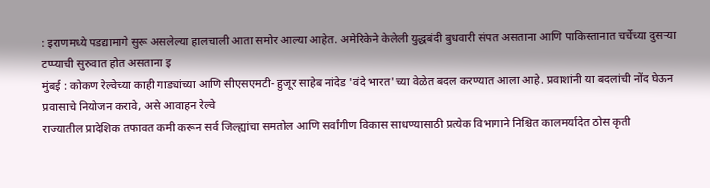: इराणमध्ये पडद्यामागे सुरू असलेल्या हालचाली आता समोर आल्या आहेत. अमेरिकेने केलेली युद्धबंदी बुधवारी संपत असताना आणि पाकिस्तानात चर्चेच्या दुसऱ्या टप्प्याची सुरुवात होत असताना इ
मुंबई : कोकण रेल्वेच्या काही गाड्यांच्या आणि सीएसएमटी- हुजूर साहेब नांदेड 'वंदे भारत'च्या वेळेत बदल करण्यात आला आहे. प्रवाशांनी या बदलांची नोंद घेऊन प्रवासाचे नियोजन करावे, असे आवाहन रेल्वे
राज्यातील प्रादेशिक तफावत कमी करून सर्व जिल्ह्यांचा समतोल आणि सर्वांगीण विकास साधण्यासाठी प्रत्येक विभागाने निश्चित कालमर्यादेत ठोस कृती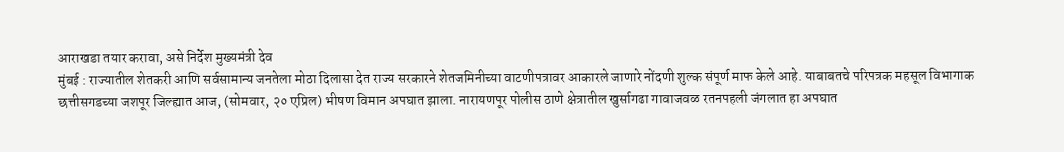आराखडा तयार करावा, असे निर्देश मुख्यमंत्री देव
मुंबई : राज्यातील शेतकरी आणि सर्वसामान्य जनतेला मोठा दिलासा देत राज्य सरकारने शेतजमिनीच्या वाटणीपत्रावर आकारले जाणारे नोंदणी शुल्क संपूर्ण माफ केले आहे. याबाबतचे परिपत्रक महसूल विभागाक
छत्तीसगडच्या जशपूर जिल्ह्यात आज, (सोमवार, २० एप्रिल) भीषण विमान अपघात झाला. नारायणपूर पोलीस ठाणे क्षेत्रातील खुर्सागढा गावाजवळ रतनपहली जंगलात हा अपघात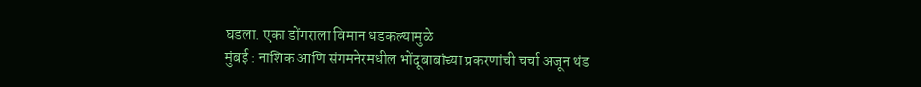घडला. एका डोंगराला विमान धडकल्यामुळे
मुंबई : नाशिक आणि संगमनेरमधील भोंदूबाबांच्या प्रकरणांची चर्चा अजून थंड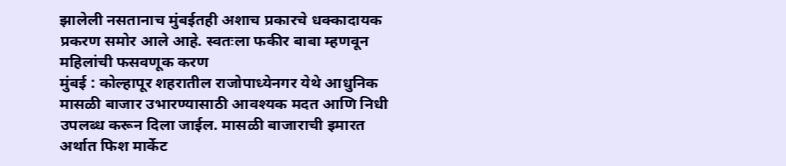झालेली नसतानाच मुंबईतही अशाच प्रकारचे धक्कादायक प्रकरण समोर आले आहे. स्वतःला फकीर बाबा म्हणवून महिलांची फसवणूक करण
मुंबई : कोल्हापूर शहरातील राजोपाध्येनगर येथे आधुनिक मासळी बाजार उभारण्यासाठी आवश्यक मदत आणि निधी उपलब्ध करून दिला जाईल. मासळी बाजाराची इमारत अर्थात फिश मार्केट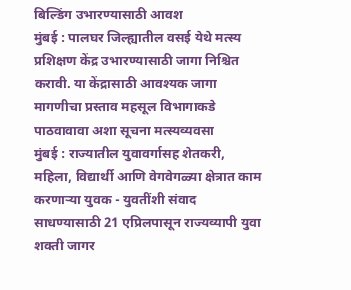बिल्डिंग उभारण्यासाठी आवश
मुंबई : पालघर जिल्ह्यातील वसई येथे मत्स्य प्रशिक्षण केंद्र उभारण्यासाठी जागा निश्चित करावी. या केंद्रासाठी आवश्यक जागा मागणीचा प्रस्ताव महसूल विभागाकडे पाठवावावा अशा सूचना मत्स्यव्यवसा
मुंबई : राज्यातील युवावर्गासह शेतकरी, महिला, विद्यार्थी आणि वेगवेगळ्या क्षेत्रात काम करणाऱ्या युवक - युवतींशी संवाद साधण्यासाठी 21 एप्रिलपासून राज्यव्यापी युवा शक्ती जागर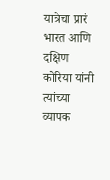यात्रेचा प्रारं
भारत आणि दक्षिण कोरिया यांनी त्यांच्या व्यापक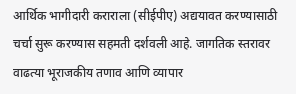आर्थिक भागीदारी कराराला (सीईपीए) अद्ययावत करण्यासाठी चर्चा सुरू करण्यास सहमती दर्शवली आहे. जागतिक स्तरावर वाढत्या भूराजकीय तणाव आणि व्यापार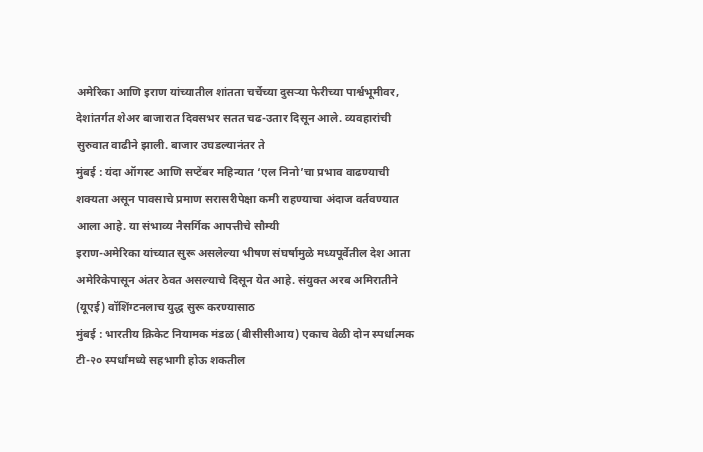अमेरिका आणि इराण यांच्यातील शांतता चर्चेच्या दुसऱ्या फेरीच्या पार्श्वभूमीवर, देशांतर्गत शेअर बाजारात दिवसभर सतत चढ-उतार दिसून आले. व्यवहारांची सुरुवात वाढीने झाली. बाजार उघडल्यानंतर ते
मुंबई : यंदा ऑगस्ट आणि सप्टेंबर महिन्यात ‘एल निनो’चा प्रभाव वाढण्याची शक्यता असून पावसाचे प्रमाण सरासरीपेक्षा कमी राहण्याचा अंदाज वर्तवण्यात आला आहे. या संभाव्य नैसर्गिक आपत्तीचे सौम्यी
इराण-अमेरिका यांच्यात सुरू असलेल्या भीषण संघर्षामुळे मध्यपूर्वेतील देश आता अमेरिकेपासून अंतर ठेवत असल्याचे दिसून येत आहे. संयुक्त अरब अमिरातीने (यूएई) वॉशिंग्टनलाच युद्ध सुरू करण्यासाठ
मुंबई : भारतीय क्रिकेट नियामक मंडळ (बीसीसीआय) एकाच वेळी दोन स्पर्धात्मक टी-२० स्पर्धांमध्ये सहभागी होऊ शकतील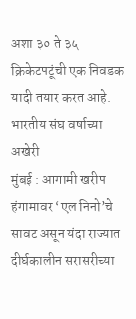अशा ३० ते ३५ क्रिकेटपटूंची एक निवडक यादी तयार करत आहे. भारतीय संघ वर्षाच्या अखेरी
मुंबई : आगामी खरीप हंगामावर ‘एल निनो’चे सावट असून यंदा राज्यात दीर्घकालीन सरासरीच्या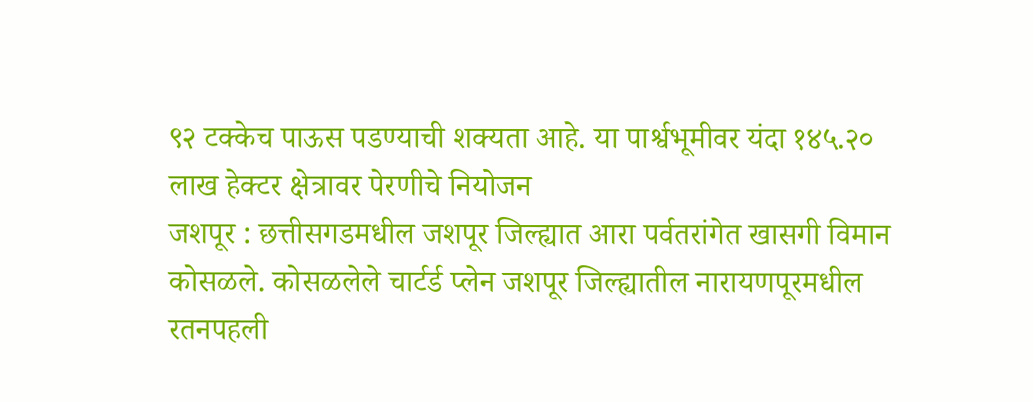९२ टक्केच पाऊस पडण्याची शक्यता आहे. या पार्श्वभूमीवर यंदा १४५.२० लाख हेक्टर क्षेत्रावर पेरणीचे नियोजन
जशपूर : छत्तीसगडमधील जशपूर जिल्ह्यात आरा पर्वतरांगेत खासगी विमान कोसळले. कोसळलेले चार्टर्ड प्लेन जशपूर जिल्ह्यातील नारायणपूरमधील रतनपहली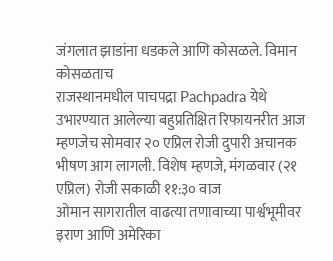जंगलात झाडांना धडकले आणि कोसळले. विमान कोसळताच
राजस्थानमधील पाचपद्रा Pachpadra येथे उभारण्यात आलेल्या बहुप्रतिक्षित रिफायनरीत आज म्हणजेच सोमवार २० एप्रिल रोजी दुपारी अचानक भीषण आग लागली. विशेष म्हणजे, मंगळवार (२१ एप्रिल) रोजी सकाळी ११:३० वाज
ओमान सागरातील वाढत्या तणावाच्या पार्श्वभूमीवर इराण आणि अमेरिका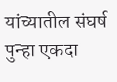यांच्यातील संघर्ष पुन्हा एकदा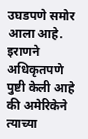उघडपणे समोर आला आहे. इराणने अधिकृतपणे पुष्टी केली आहे की अमेरिकेने त्याच्या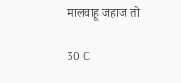मालवाहू जहाज तो

30 C